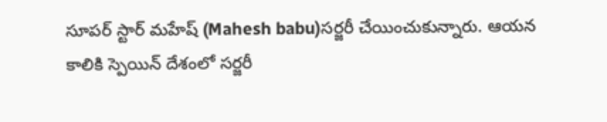సూపర్ స్టార్ మహేష్ (Mahesh babu)సర్జరీ చేయించుకున్నారు. ఆయన కాలికి స్పెయిన్ దేశంలో సర్జరీ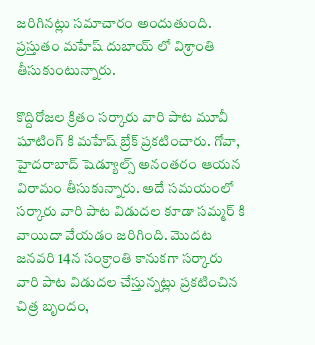జరిగినట్లు సమాచారం అందుతుంది. ప్రస్తుతం మహేష్ దుబాయ్ లో విశ్రాంతి తీసుకుంటున్నారు.

కొద్దిరోజల క్రితం సర్కారు వారి పాట మూవీ షూటింగ్ కి మహేష్ బ్రేక్ ప్రకటించారు. గోవా, హైదరాబాద్ షెడ్యూల్స్ అనంతరం ఆయన విరామం తీసుకున్నారు. అదే సమయంలో సర్కారు వారి పాట విడుదల కూడా సమ్మర్ కి వాయిదా వేయడం జరిగింది. మొదట జనవరి 14న సంక్రాంతి కానుకగా సర్కారు వారి పాట విడుదల చేస్తున్నట్లు ప్రకటించిన చిత్ర బృందం,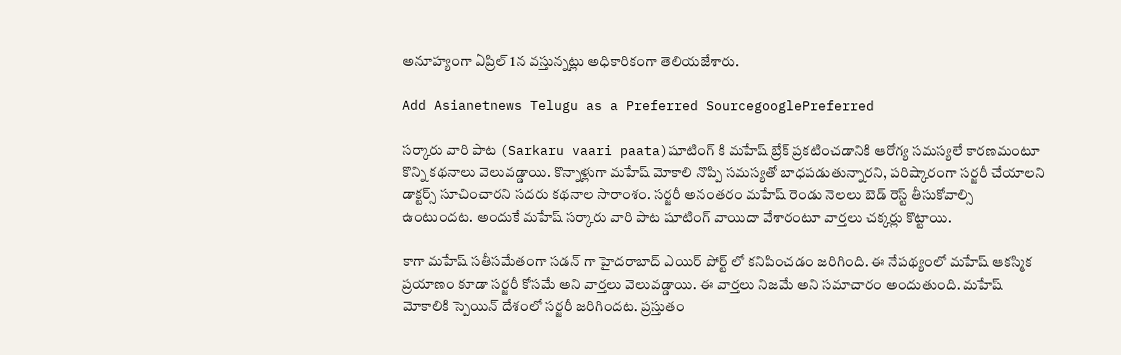అనూహ్యంగా ఏప్రిల్ 1న వస్తున్నట్లు అధికారికంగా తెలియజేశారు.

Add Asianetnews Telugu as a Preferred SourcegooglePreferred

సర్కారు వారి పాట (Sarkaru vaari paata)షూటింగ్ కి మహేష్ బ్రేక్ ప్రకటించడానికి ఆరోగ్య సమస్యలే కారణమంటూ కొన్ని కథనాలు వెలువడ్డాయి. కొన్నాళ్లుగా మహేష్ మోకాలి నొప్పి సమస్యతో బాధపడుతున్నారని, పరిష్కారంగా సర్జరీ చేయాలని డాక్టర్స్ సూచించారని సదరు కథనాల సారాంశం. సర్జరీ అనంతరం మహేష్ రెండు నెలలు బెడ్ రెస్ట్ తీసుకోవాల్సి ఉంటుందట. అందుకే మహేష్ సర్కారు వారి పాట షూటింగ్ వాయిదా వేశారంటూ వార్తలు చక్కర్లు కొట్టాయి.

కాగా మహేష్ సతీసమేతంగా సడన్ గా హైదరాబాద్ ఎయిర్ పోర్ట్ లో కనిపించడం జరిగింది. ఈ నేపథ్యంలో మహేష్ ఆకస్మిక ప్రయాణం కూడా సర్జరీ కోసమే అని వార్తలు వెలువడ్డాయి. ఈ వార్తలు నిజమే అని సమాచారం అందుతుంది. మహేష్ మోకాలికి స్పెయిన్ దేశంలో సర్జరీ జరిగిందట. ప్రస్తుతం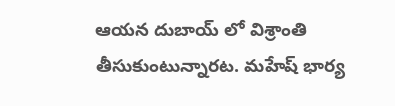ఆయన దుబాయ్ లో విశ్రాంతి తీసుకుంటున్నారట. మహేష్ భార్య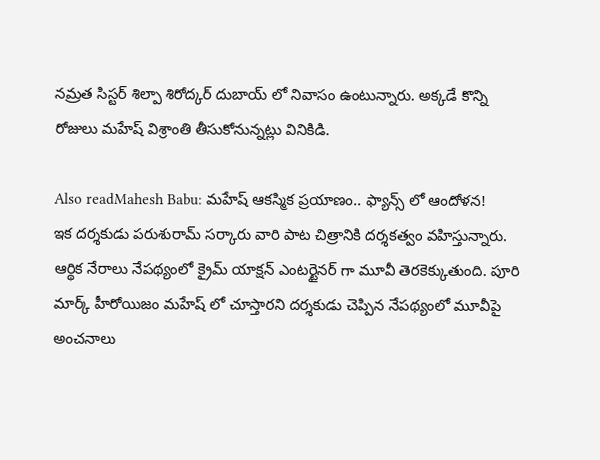నమ్రత సిస్టర్ శిల్పా శిరోద్కర్ దుబాయ్ లో నివాసం ఉంటున్నారు. అక్కడే కొన్ని రోజులు మహేష్ విశ్రాంతి తీసుకోనున్నట్లు వినికిడి.

Also readMahesh Babu: మహేష్ ఆకస్మిక ప్రయాణం.. ఫ్యాన్స్ లో ఆందోళన!
ఇక దర్శకుడు పరుశురామ్ సర్కారు వారి పాట చిత్రానికి దర్శకత్వం వహిస్తున్నారు. ఆర్థిక నేరాలు నేపథ్యంలో క్రైమ్ యాక్షన్ ఎంటర్టైనర్ గా మూవీ తెరకెక్కుతుంది. పూరి మార్క్ హీరోయిజం మహేష్ లో చూస్తారని దర్శకుడు చెప్పిన నేపథ్యంలో మూవీపై అంచనాలు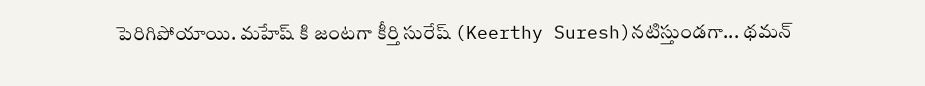పెరిగిపోయాయి. మహేష్ కి జంటగా కీర్తి సురేష్ (Keerthy Suresh)నటిస్తుండగా... థమన్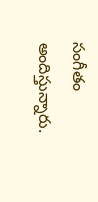సంగీతం అందిస్తున్నారు.